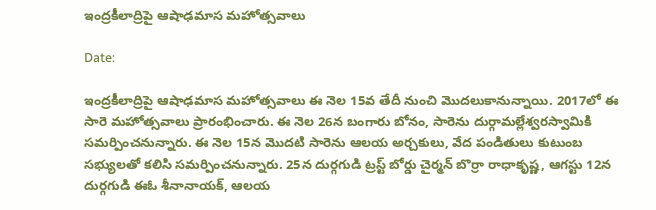ఇంద్రకీలాద్రిపై ఆషాఢమాస మహోత్సవాలు

Date:

ఇంద్రకీలాద్రిపై ఆషాఢమాస మహోత్సవాలు ఈ నెల 15వ తేదీ నుంచి మొదలుకానున్నాయి. 2017లో ఈ సారె మహోత్సవాలు ప్రారంభించారు. ఈ నెల 26న బంగారు బోనం, సారెను దుర్గామల్లేశ్వరస్వామికి సమర్పించనున్నారు. ఈ నెల 15న మొదటి సారెను ఆలయ అర్చకులు, వేద పండితులు కుటుంబ సభ్యులతో కలిసి సమర్పించనున్నారు. 25న దుర్గగుడి ట్రస్ట్ బోర్డు చైర్మన్ బొర్రా రాధాకృష్ణ, ఆగస్టు 12న దుర్గగుడి ఈఓ శీనానాయక్, ఆలయ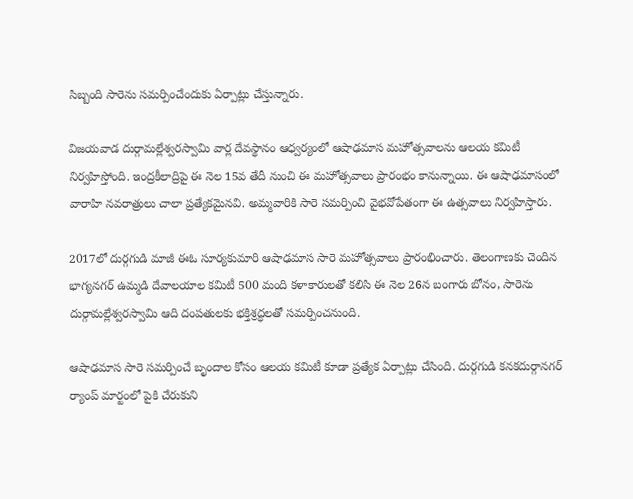సిబ్బంది సారెను సమర్పించేందుకు ఏర్పాట్లు చేస్తున్నారు.

విజయవాడ దుర్గామల్లేశ్వరస్వామి వార్ల దేవస్థానం ఆధ్వర్యంలో ఆషాఢమాస మహోత్సవాలను ఆలయ కమిటీ నిర్వహిస్తోంది. ఇంద్రకీలాద్రిపై ఈ నెల 15వ తేదీ నుంచి ఈ మహోత్సవాలు ప్రారంభం కానున్నాయి. ఈ ఆషాఢమాసంలో వారాహి నవరాత్రులు చాలా ప్రత్యేకమైనవి. అమ్మవారికి సారె సమర్పించి వైభవోపేతంగా ఈ ఉత్సవాలు నిర్వహిస్తారు.

2017లో దుర్గగుడి మాజీ ఈఓ సూర్యకుమారి ఆషాఢమాస సారె మహోత్సవాలు ప్రారంభించారు. తెలంగాణకు చెందిన భాగ్యనగర్ ఉమ్మడి దేవాలయాల కమిటీ 500 మంది కళాకారులతో కలిసి ఈ నెల 26న బంగారు బోనం, సారెను దుర్గామల్లేశ్వరస్వామి ఆది దంపతులకు భక్తిశ్రద్ధలతో సమర్పించనుంది.

ఆషాఢమాస సారె సమర్పించే బృందాల కోసం ఆలయ కమిటీ కూడా ప్రత్యేక ఏర్పాట్లు చేసింది. దుర్గగుడి కనకదుర్గానగర్ ర్యాంప్ మార్టంలో పైకి చేరుకుని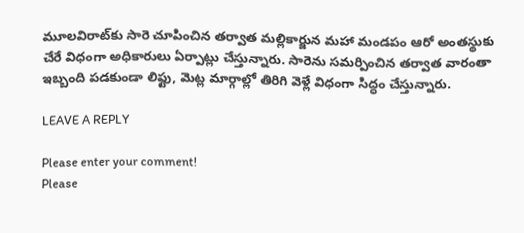మూలవిరాట్‌కు సారె చూపించిన తర్వాత మల్లికార్జున మహా మండపం ఆరో అంతస్థుకు చేరే విధంగా అధికారులు ఏర్పాట్లు చేస్తున్నారు. సారెను సమర్పించిన తర్వాత వారంతా ఇబ్బంది పడకుండా లిఫ్టు, మెట్ల మార్గాల్లో తిరిగి వెళ్లే విధంగా సిద్ధం చేస్తున్నారు.

LEAVE A REPLY

Please enter your comment!
Please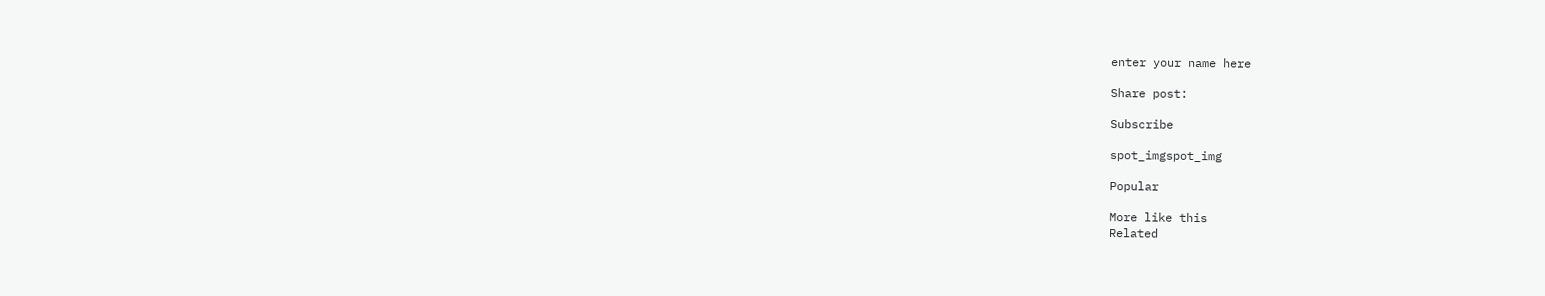enter your name here

Share post:

Subscribe

spot_imgspot_img

Popular

More like this
Related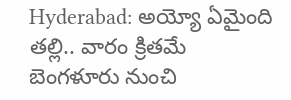Hyderabad: అయ్యో ఏమైంది తల్లి.. వారం క్రితమే బెంగళూరు నుంచి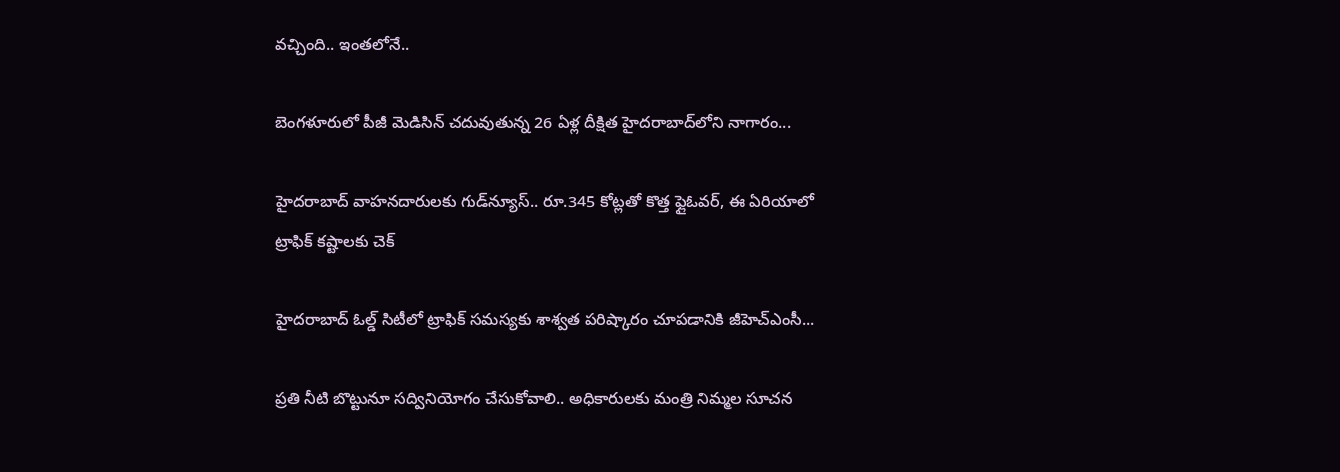వచ్చింది.. ఇంతలోనే..

బెంగళూరులో పీజీ మెడిసిన్ చదువుతున్న 26 ఏళ్ల దీక్షిత హైదరాబాద్‌లోని నాగారం...

హైదరాబాద్ వాహనదారులకు గుడ్‌న్యూస్.. రూ.345 కోట్లతో కొత్త ఫ్లైఓవర్, ఈ ఏరియాలో ట్రాఫిక్ కష్టాలకు చెక్

హైదరాబాద్ ఓల్డ్ సిటీలో ట్రాఫిక్ సమస్యకు శాశ్వత పరిష్కారం చూపడానికి జీహెచ్‌ఎంసీ...

ప్రతి నీటి బొట్టునూ స‌ద్వినియోగం చేసుకోవాలి.. అధికారులకు మంత్రి నిమ్మల సూచన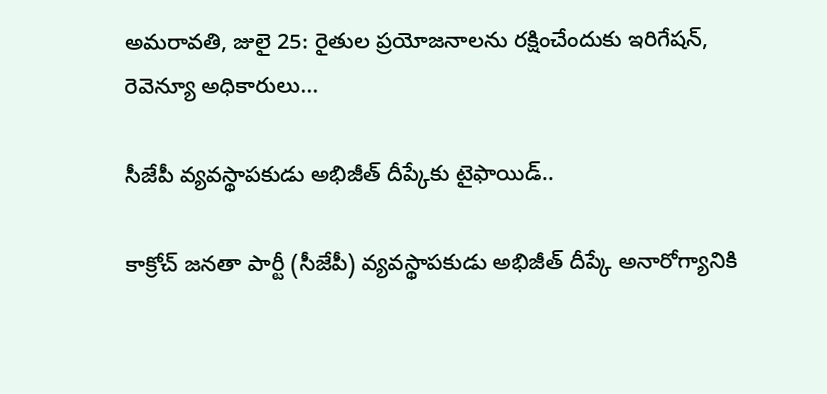అమరావతి, జులై 25: రైతుల‌ ప్రయోజనాలను ర‌క్షించేందుకు ఇరిగేష‌న్, రెవెన్యూ అధికారులు...

సీజేపీ వ్యవస్థాపకుడు అభిజీత్ దీప్కేకు టైఫాయిడ్..

కాక్రోచ్ జనతా పార్టీ (సీజేపీ) వ్యవస్థాపకుడు అభిజీత్ దీప్కే అనారోగ్యానికి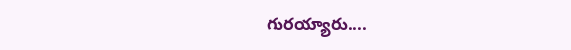గురయ్యారు....